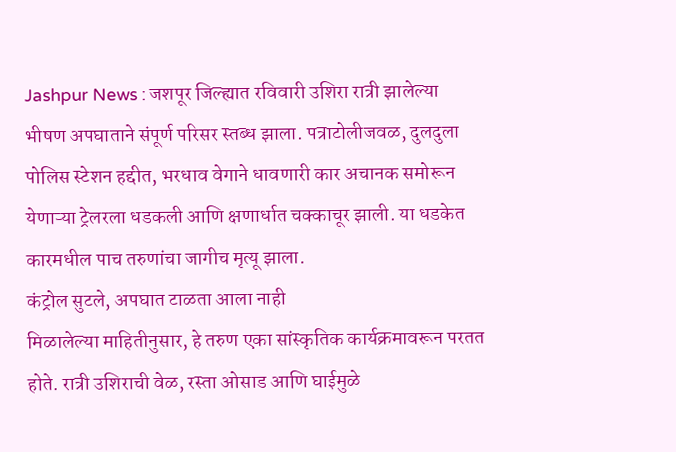Jashpur News : जशपूर जिल्ह्यात रविवारी उशिरा रात्री झालेल्या भीषण अपघाताने संपूर्ण परिसर स्तब्ध झाला. पत्राटोलीजवळ, दुलदुला पोलिस स्टेशन हद्दीत, भरधाव वेगाने धावणारी कार अचानक समोरून येणाऱ्या ट्रेलरला धडकली आणि क्षणार्धात चक्काचूर झाली. या धडकेत कारमधील पाच तरुणांचा जागीच मृत्यू झाला.
कंट्रोल सुटले, अपघात टाळता आला नाही
मिळालेल्या माहितीनुसार, हे तरुण एका सांस्कृतिक कार्यक्रमावरून परतत होते. रात्री उशिराची वेळ, रस्ता ओसाड आणि घाईमुळे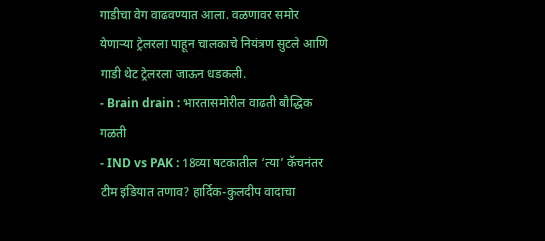गाडीचा वेग वाढवण्यात आला. वळणावर समोर येणाऱ्या ट्रेलरला पाहून चालकाचे नियंत्रण सुटले आणि गाडी थेट ट्रेलरला जाऊन धडकली.
- Brain drain : भारतासमोरील वाढती बौद्धिक गळती
- IND vs PAK : 18व्या षटकातील ‘त्या’ कॅचनंतर टीम इंडियात तणाव? हार्दिक-कुलदीप वादाचा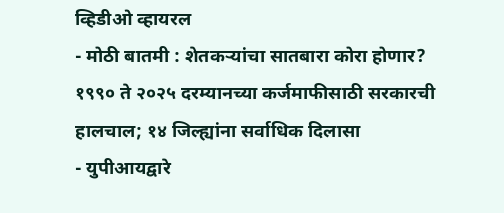व्हिडीओ व्हायरल
- मोठी बातमी : शेतकऱ्यांचा सातबारा कोरा होणार? १९९० ते २०२५ दरम्यानच्या कर्जमाफीसाठी सरकारची हालचाल; १४ जिल्ह्यांना सर्वाधिक दिलासा
- युपीआयद्वारे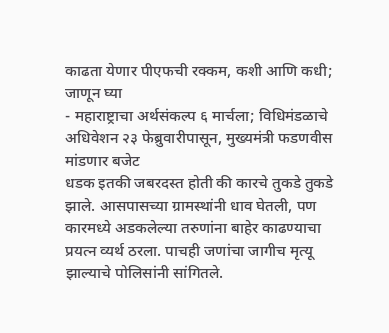काढता येणार पीएफची रक्कम, कशी आणि कधी; जाणून घ्या
- महाराष्ट्राचा अर्थसंकल्प ६ मार्चला; विधिमंडळाचे अधिवेशन २३ फेब्रुवारीपासून, मुख्यमंत्री फडणवीस मांडणार बजेट
धडक इतकी जबरदस्त होती की कारचे तुकडे तुकडे झाले. आसपासच्या ग्रामस्थांनी धाव घेतली, पण कारमध्ये अडकलेल्या तरुणांना बाहेर काढण्याचा प्रयत्न व्यर्थ ठरला. पाचही जणांचा जागीच मृत्यू झाल्याचे पोलिसांनी सांगितले.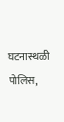घटनास्थळी पोलिस,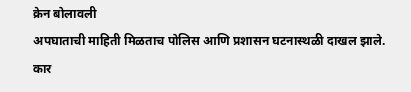क्रेन बोलावली
अपघाताची माहिती मिळताच पोलिस आणि प्रशासन घटनास्थळी दाखल झाले. कार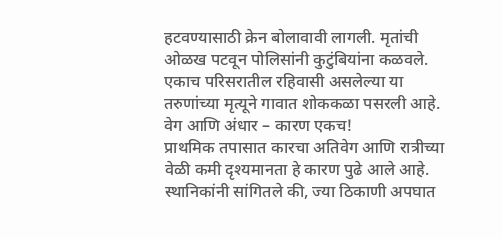हटवण्यासाठी क्रेन बोलावावी लागली. मृतांची ओळख पटवून पोलिसांनी कुटुंबियांना कळवले. एकाच परिसरातील रहिवासी असलेल्या या तरुणांच्या मृत्यूने गावात शोककळा पसरली आहे.
वेग आणि अंधार – कारण एकच!
प्राथमिक तपासात कारचा अतिवेग आणि रात्रीच्या वेळी कमी दृश्यमानता हे कारण पुढे आले आहे. स्थानिकांनी सांगितले की, ज्या ठिकाणी अपघात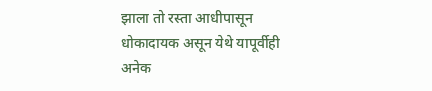झाला तो रस्ता आधीपासून धोकादायक असून येथे यापूर्वीही अनेक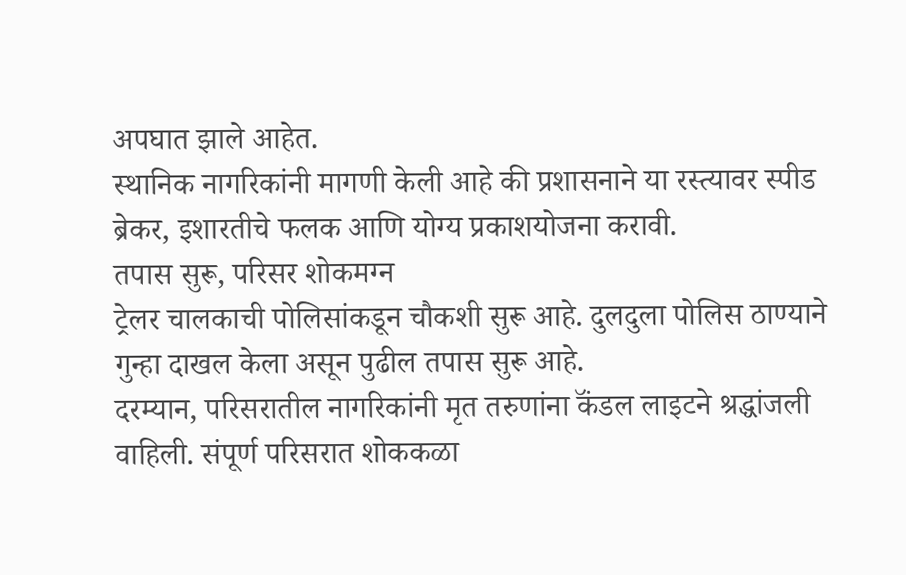अपघात झाले आहेत.
स्थानिक नागरिकांनी मागणी केली आहे की प्रशासनाने या रस्त्यावर स्पीड ब्रेकर, इशारतीचे फलक आणि योग्य प्रकाशयोजना करावी.
तपास सुरू, परिसर शोकमग्न
ट्रेलर चालकाची पोलिसांकडून चौकशी सुरू आहे. दुलदुला पोलिस ठाण्याने गुन्हा दाखल केला असून पुढील तपास सुरू आहे.
दरम्यान, परिसरातील नागरिकांनी मृत तरुणांना कॅंडल लाइटने श्रद्धांजली वाहिली. संपूर्ण परिसरात शोककळा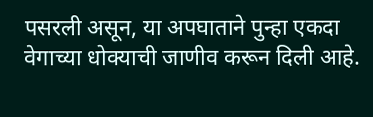पसरली असून, या अपघाताने पुन्हा एकदा वेगाच्या धोक्याची जाणीव करून दिली आहे.